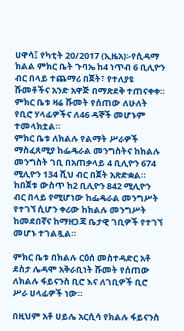ሀዋሳ፤ የካቲት 20/2017 (ኢዜአ)፡-የሲዳማ ክልል ምክር ቤት ጉባኤ ከ4 ነጥብ 6 ቢሊዮን ብር በላይ ተጨማሪ በጀት፣ የተለያዩ ሹመቶችና አንድ አዋጅ በማጽደቅ ተጠናቀቀ።
ምክር ቤቱ ዛሬ ሹመት የሰጠው ለሁለት የቢሮ ሃላፊዎችና ለ46 ዳኞች መሆኑም ተመላክቷል።
ምክር ቤቱ ለክልሉ የልማት ሥራዎች ማስፈጸሚያ ከፌዴራል መንግስትና ከክልሉ መንግስት ገቢ በአጠቃላይ 4 ቢሊዮን 674 ሚሊዮን 134 ሺህ ብር በጀት አጽድቋል።
ከበጀቱ ውስጥ ከ2 ቢሊዮን 842 ሚሊዮን ብር በላይ የሚሆነው ከፌዴራል መንግሥት የተገኘ ሲሆን ቀሪው ከክልሉ መንግሥት ከመደበኛና ከማዘጋጃ ቤታዊ ገቢዎች የተገኘ መሆኑ ተገልጿል።

ምክር ቤቱ በክልሉ ርዕሰ መስተዳድር አቶ ደስታ ሌዳሞ አቅራቢነት ሹመት የሰጠው ለክልሉ ፋይናንስ ቢሮ እና ለገቢዎች ቢሮ ሥራ ሀላፊዎች ነው።

በዚህም አቶ ሀይሌ አርሲሳ የክልሉ ፋይናንስ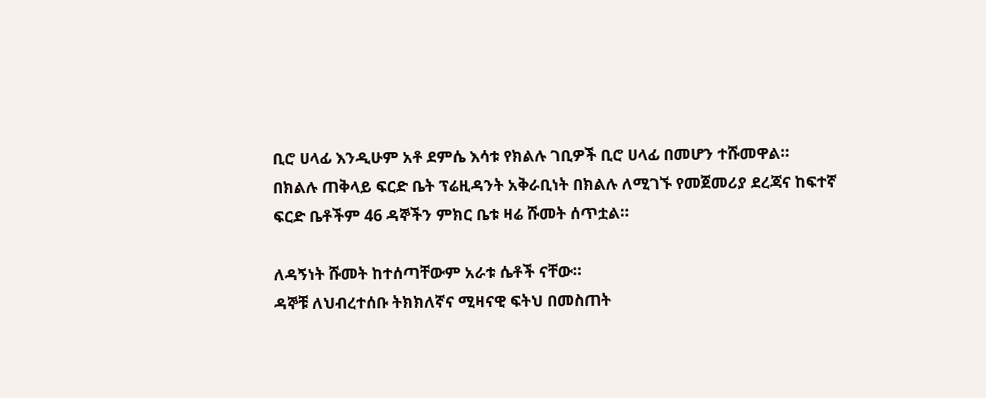ቢሮ ሀላፊ እንዲሁም አቶ ደምሴ እሳቱ የክልሉ ገቢዎች ቢሮ ሀላፊ በመሆን ተሹመዋል።
በክልሉ ጠቅላይ ፍርድ ቤት ፕሬዚዳንት አቅራቢነት በክልሉ ለሚገኙ የመጀመሪያ ደረጃና ከፍተኛ ፍርድ ቤቶችም 46 ዳኞችን ምክር ቤቱ ዛሬ ሹመት ሰጥቷል።

ለዳኝነት ሹመት ከተሰጣቸውም አራቱ ሴቶች ናቸው።
ዳኞቹ ለህብረተሰቡ ትክክለኛና ሚዛናዊ ፍትህ በመስጠት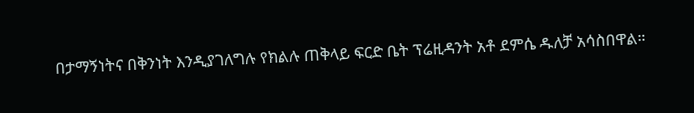በታማኝነትና በቅንነት እንዲያገለግሉ የክልሉ ጠቅላይ ፍርድ ቤት ፕሬዚዳንት አቶ ደምሴ ዱለቻ አሳስበዋል።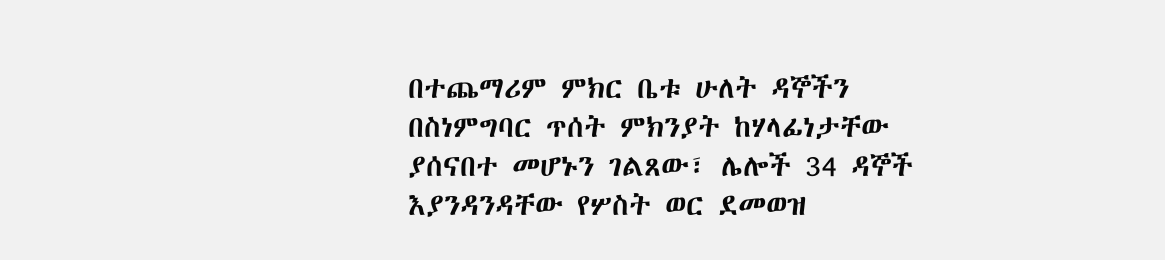በተጨማሪም ምክር ቤቱ ሁለት ዳኞችን በስነምግባር ጥሰት ምክንያት ከሃላፊነታቸው ያሰናበተ መሆኑን ገልጸው፣ ሌሎች 34 ዳኞች እያንዳንዳቸው የሦስት ወር ደመወዝ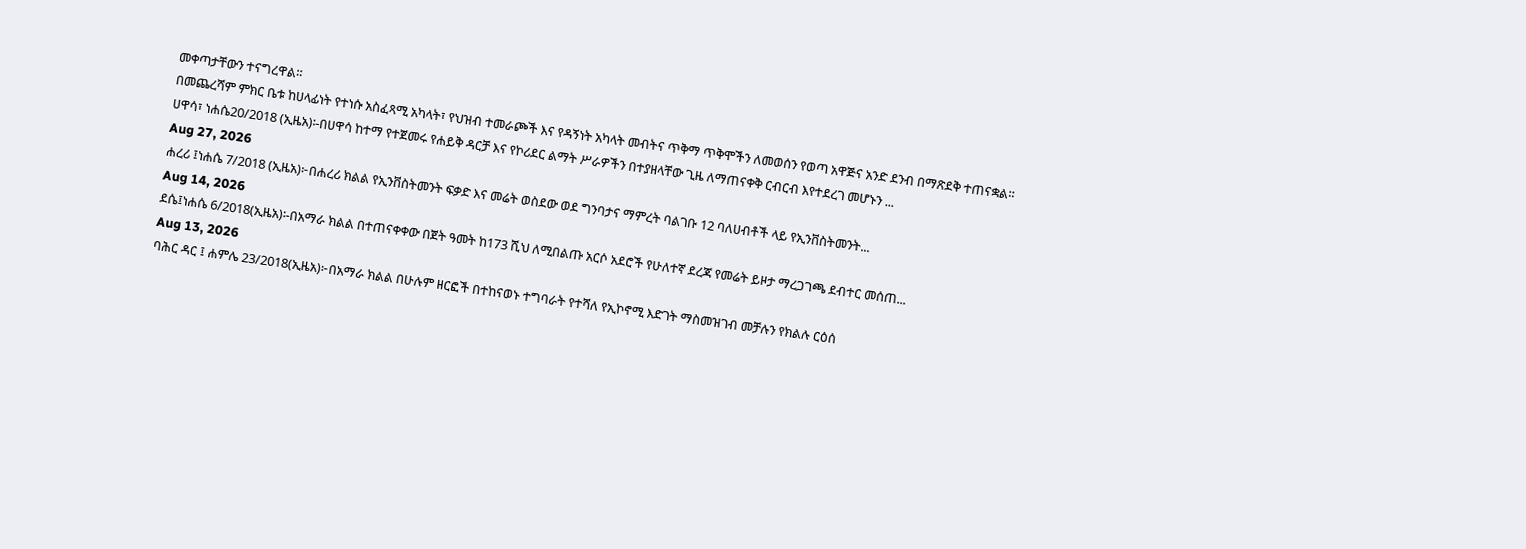መቀጣታቸውን ተናግረዋል።
በመጨረሻም ምክር ቤቱ ከሀላፊነት የተነሱ አስፈጻሚ አካላት፣ የህዝብ ተመራጮች እና የዳኝነት አካላት መብትና ጥቅማ ጥቅሞችን ለመወሰን የወጣ አዋጅና አንድ ደንብ በማጽደቅ ተጠናቋል።
ሀዋሳ፣ ነሐሴ20/2018 (ኢዜአ)፡-በሀዋሳ ከተማ የተጀመሩ የሐይቅ ዳርቻ እና የኮሪደር ልማት ሥራዎችን በተያዘላቸው ጊዜ ለማጠናቀቅ ርብርብ እየተደረገ መሆኑን ...
Aug 27, 2026
ሐረሪ ፤ነሐሴ 7/2018 (ኢዜአ)፦በሐረሪ ክልል የኢንቨስትመንት ፍቃድ እና መሬት ወስደው ወደ ግንባታና ማምረት ባልገቡ 12 ባለሀብቶች ላይ የኢንቨስትመንት...
Aug 14, 2026
ደሴ፤ነሐሴ 6/2018(ኢዜአ)፡-በአማራ ክልል በተጠናቀቀው በጀት ዓመት ከ173 ሺህ ለሚበልጡ አርሶ አደሮች የሁለተኛ ደረጃ የመሬት ይዞታ ማረጋገጫ ደብተር መሰጠ...
Aug 13, 2026
ባሕር ዳር ፤ ሐምሌ 23/2018(ኢዜአ)፦በአማራ ክልል በሁሉም ዘርፎች በተከናወኑ ተግባራት የተሻለ የኢኮኖሚ እድገት ማስመዝገብ መቻሉን የክልሉ ርዕሰ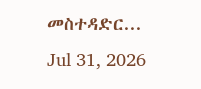መስተዳድር...
Jul 31, 2026